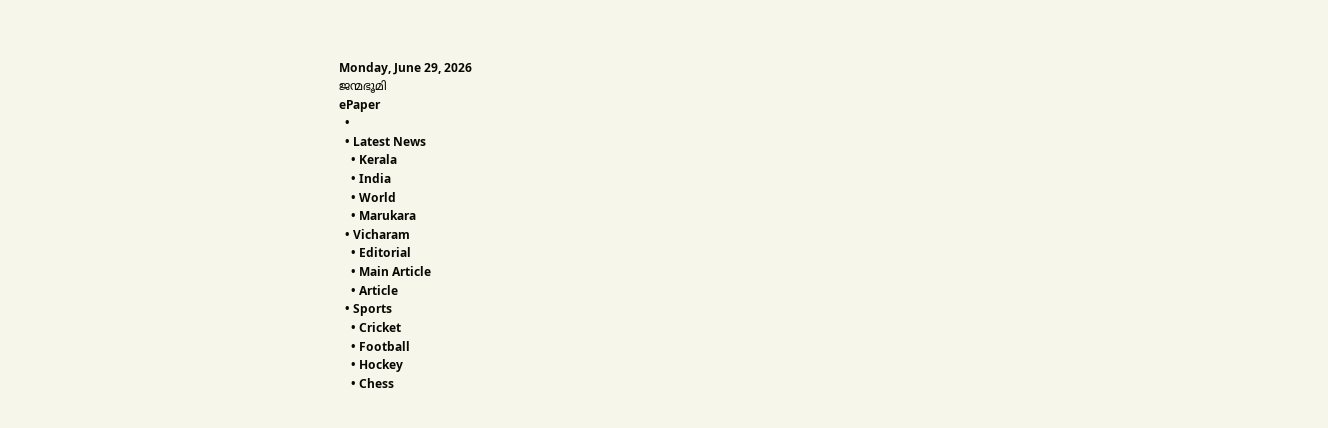Monday, June 29, 2026
ജന്മഭൂമി
ePaper
  •
  • Latest News
    • Kerala
    • India
    • World
    • Marukara
  • Vicharam
    • Editorial
    • Main Article
    • Article
  • Sports
    • Cricket
    • Football
    • Hockey
    • Chess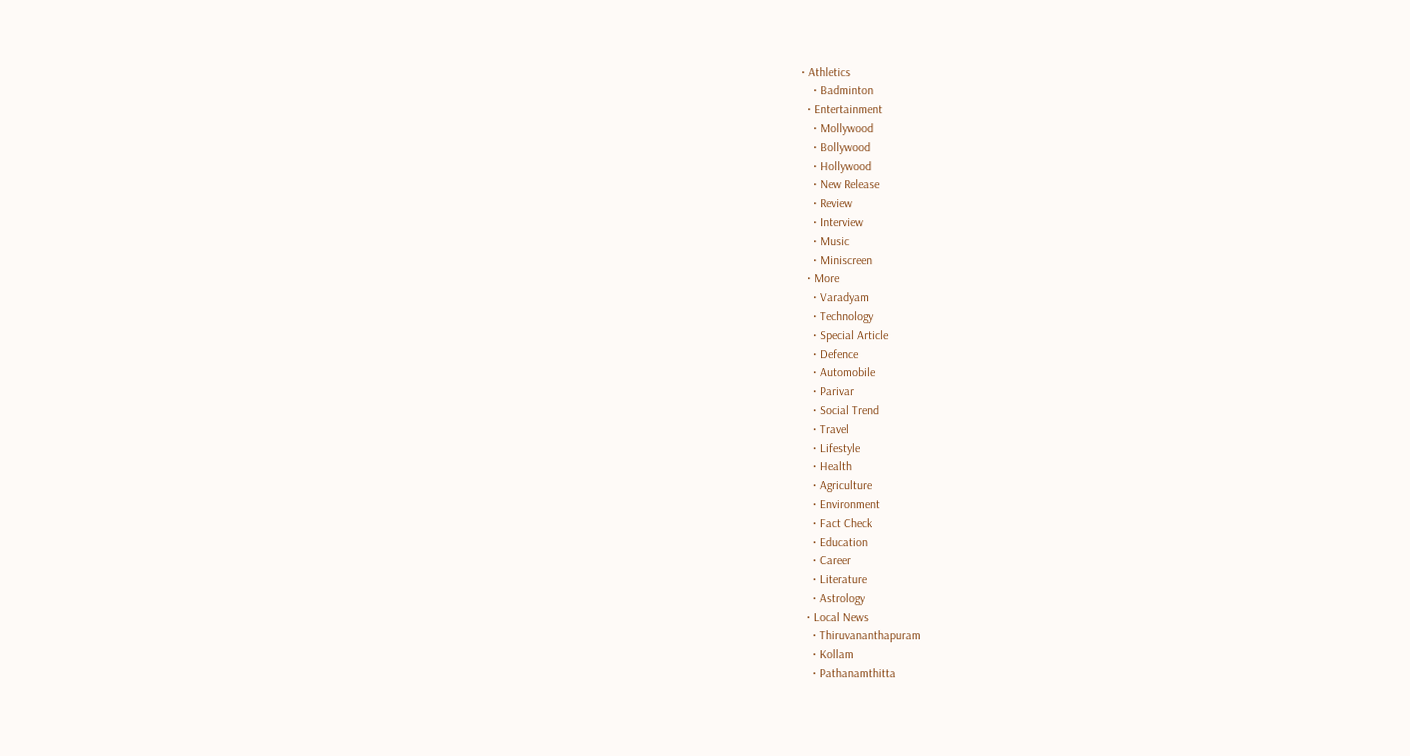• Athletics
    • Badminton
  • Entertainment
    • Mollywood
    • Bollywood
    • Hollywood
    • New Release
    • Review
    • Interview
    • Music
    • Miniscreen
  • More
    • Varadyam
    • Technology
    • Special Article
    • Defence
    • Automobile
    • Parivar
    • Social Trend
    • Travel
    • Lifestyle
    • Health
    • Agriculture
    • Environment
    • Fact Check
    • Education
    • Career
    • Literature
    • Astrology
  • Local News
    • Thiruvananthapuram
    • Kollam
    • Pathanamthitta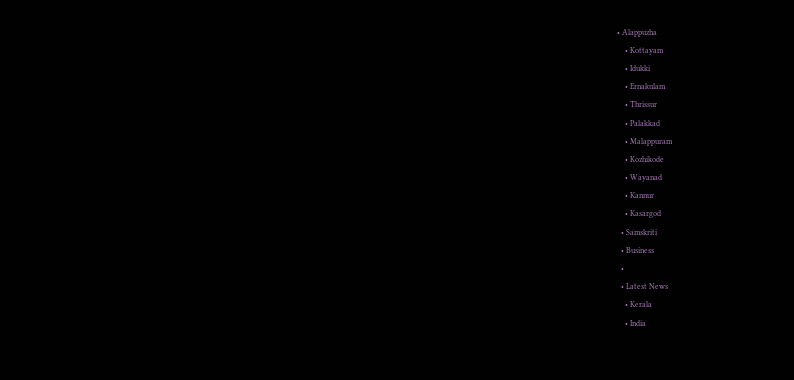• Alappuzha
    • Kottayam
    • Idukki
    • Ernakulam
    • Thrissur
    • Palakkad
    • Malappuram
    • Kozhikode
    • Wayanad
    • Kannur
    • Kasargod
  • Samskriti
  • Business
  •
  • Latest News
    • Kerala
    • India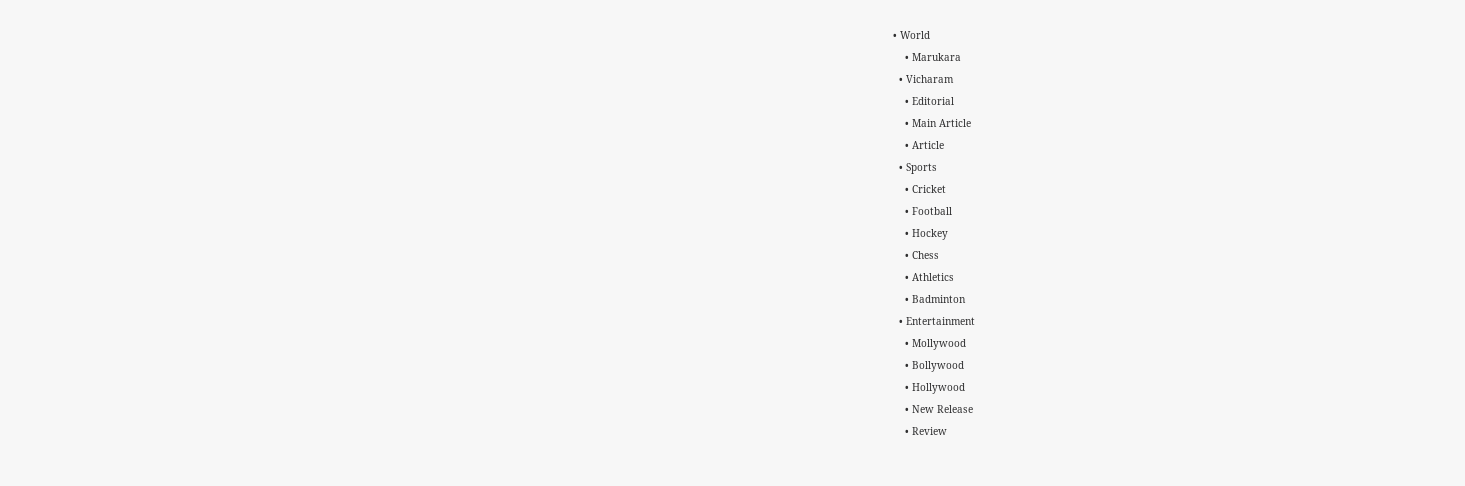• World
    • Marukara
  • Vicharam
    • Editorial
    • Main Article
    • Article
  • Sports
    • Cricket
    • Football
    • Hockey
    • Chess
    • Athletics
    • Badminton
  • Entertainment
    • Mollywood
    • Bollywood
    • Hollywood
    • New Release
    • Review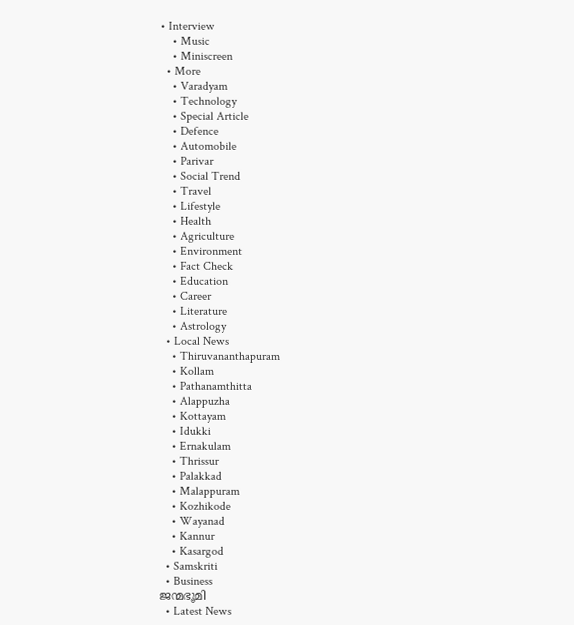• Interview
    • Music
    • Miniscreen
  • More
    • Varadyam
    • Technology
    • Special Article
    • Defence
    • Automobile
    • Parivar
    • Social Trend
    • Travel
    • Lifestyle
    • Health
    • Agriculture
    • Environment
    • Fact Check
    • Education
    • Career
    • Literature
    • Astrology
  • Local News
    • Thiruvananthapuram
    • Kollam
    • Pathanamthitta
    • Alappuzha
    • Kottayam
    • Idukki
    • Ernakulam
    • Thrissur
    • Palakkad
    • Malappuram
    • Kozhikode
    • Wayanad
    • Kannur
    • Kasargod
  • Samskriti
  • Business
ജന്മഭൂമി
  • Latest News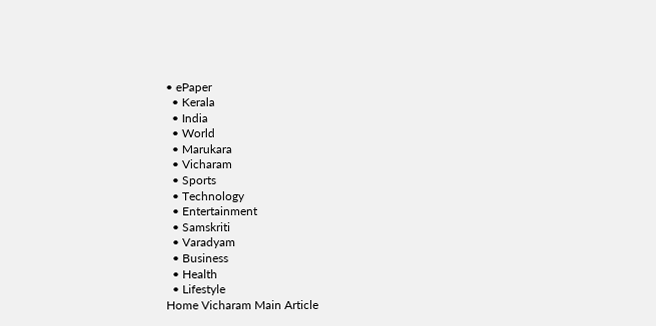• ePaper
  • Kerala
  • India
  • World
  • Marukara
  • Vicharam
  • Sports
  • Technology
  • Entertainment
  • Samskriti
  • Varadyam
  • Business
  • Health
  • Lifestyle
Home Vicharam Main Article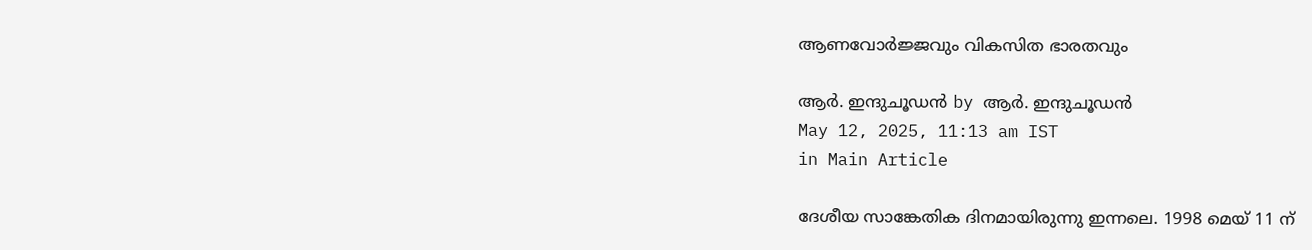ആണവോര്‍ജ്ജവും വികസിത ഭാരതവും

ആര്‍. ഇന്ദുചൂഡന്‍ by ആര്‍. ഇന്ദുചൂഡന്‍
May 12, 2025, 11:13 am IST
in Main Article

ദേശീയ സാങ്കേതിക ദിനമായിരുന്നു ഇന്നലെ. 1998 മെയ് 11 ന്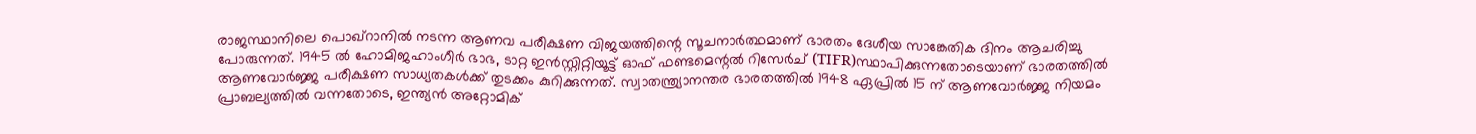രാജസ്ഥാനിലെ പൊഖ്‌റാനില്‍ നടന്ന ആണവ പരീക്ഷണ വിജയത്തിന്റെ സൂചനാര്‍ത്ഥമാണ് ഭാരതം ദേശീയ സാങ്കേതിക ദിനം ആചരിച്ചു പോരുന്നത്. 1945 ല്‍ ഹോമിജഹാംഗീര്‍ ഭാഭ, ടാറ്റ ഇന്‍സ്റ്റിറ്റിയൂട്ട് ഓഫ് ഫണ്ടമെന്റല്‍ റിസേര്‍ച് (TIFR)സ്ഥാപിക്കുന്നതോടെയാണ് ഭാരതത്തില്‍ ആണവോര്‍ജ്ജ പരീക്ഷണ സാധ്യതകള്‍ക്ക് തുടക്കം കുറിക്കുന്നത്. സ്വാതന്ത്ര്യാനന്തര ഭാരതത്തില്‍ 1948 ഏപ്രില്‍ 15 ന് ആണവോര്‍ജ്ജ നിയമം പ്രാബല്യത്തില്‍ വന്നതോടെ, ഇന്ത്യന്‍ അറ്റോമിക്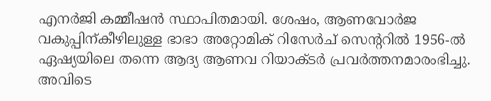എനര്‍ജി കമ്മീഷന്‍ സ്ഥാപിതമായി. ശേഷം, ആണവോര്‍ജ വകുപ്പിന്കീഴിലുള്ള ഭാഭാ അറ്റോമിക് റിസേര്‍ച് സെന്ററില്‍ 1956-ല്‍ ഏഷ്യയിലെ തന്നെ ആദ്യ ആണവ റിയാക്ടര്‍ പ്രവര്‍ത്തനമാരംഭിച്ചു. അവിടെ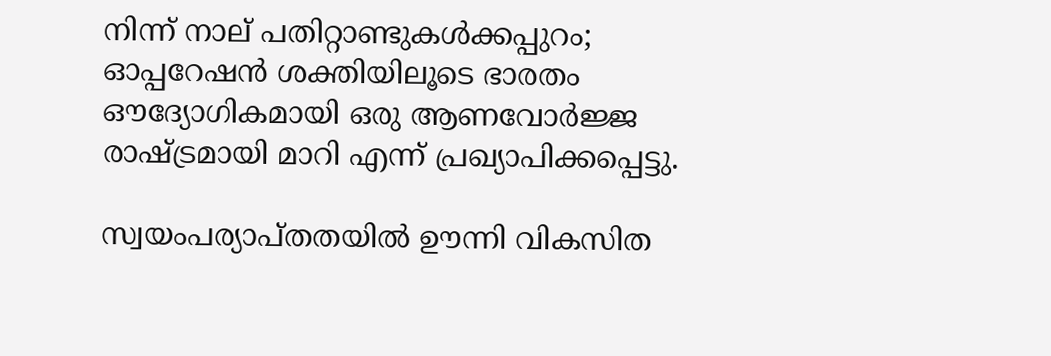നിന്ന് നാല് പതിറ്റാണ്ടുകള്‍ക്കപ്പുറം; ഓപ്പറേഷന്‍ ശക്തിയിലൂടെ ഭാരതം ഔദ്യോഗികമായി ഒരു ആണവോര്‍ജ്ജ രാഷ്‌ട്രമായി മാറി എന്ന് പ്രഖ്യാപിക്കപ്പെട്ടു.

സ്വയംപര്യാപ്തതയില്‍ ഊന്നി വികസിത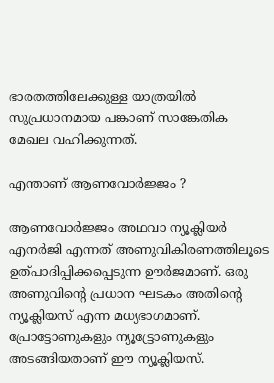ഭാരതത്തിലേക്കുള്ള യാത്രയില്‍ സുപ്രധാനമായ പങ്കാണ് സാങ്കേതിക മേഖല വഹിക്കുന്നത്.

എന്താണ് ആണവോര്‍ജ്ജം ?

ആണവോര്‍ജ്ജം അഥവാ ന്യൂക്ലിയര്‍ എനര്‍ജി എന്നത് അണുവികിരണത്തിലൂടെ ഉത്പാദിപ്പിക്കപ്പെടുന്ന ഊര്‍ജമാണ്. ഒരു അണുവിന്റെ പ്രധാന ഘടകം അതിന്റെ ന്യൂക്ലിയസ് എന്ന മധ്യഭാഗമാണ്. പ്രോട്ടോണുകളും ന്യൂട്ട്രോണുകളും അടങ്ങിയതാണ് ഈ ന്യൂക്ലിയസ്.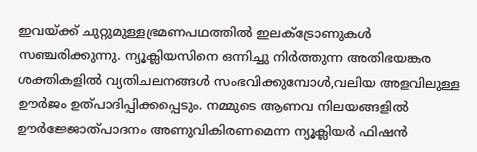ഇവയ്‌ക്ക് ചുറ്റുമുള്ളഭ്രമണപഥത്തില്‍ ഇലക്ട്രോണുകള്‍ സഞ്ചരിക്കുന്നു. ന്യൂക്ലിയസിനെ ഒന്നിച്ചു നിര്‍ത്തുന്ന അതിഭയങ്കര ശക്തികളില്‍ വ്യതിചലനങ്ങള്‍ സംഭവിക്കുമ്പോള്‍,വലിയ അളവിലുള്ള ഊര്‍ജം ഉത്പാദിപ്പിക്കപ്പെടും. നമ്മുടെ ആണവ നിലയങ്ങളില്‍ ഊര്‍ജ്ജോത്പാദനം അണുവികിരണമെന്ന ന്യൂക്ലിയര്‍ ഫിഷന്‍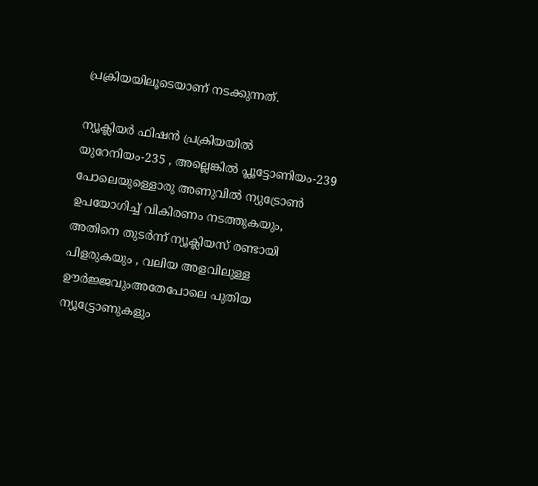പ്രക്രിയയിലൂടെയാണ് നടക്കുന്നത്.

ന്യൂക്ലിയര്‍ ഫിഷന്‍ പ്രക്രിയയില്‍ യുറേനിയം-235 , അല്ലെങ്കില്‍ പ്ലൂട്ടോണിയം-239 പോലെയുള്ളൊരു അണുവില്‍ ന്യുട്രോണ്‍ ഉപയോഗിച്ച് വികിരണം നടത്തുകയും, അതിനെ തുടര്‍ന്ന് ന്യൂക്ലിയസ് രണ്ടായി പിളരുകയും , വലിയ അളവിലുള്ള ഊര്‍ജ്ജവുംഅതേപോലെ പുതിയ ന്യൂട്ട്രോണുകളും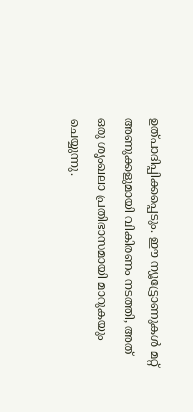ഉത്പാദിപ്പിക്കപ്പെടും. ഈ ന്യൂട്ട്രോണുകള്‍ മറ്റ് അണുക്കളുമായി വികിരണം നടത്തി, അത് ഒരു ശൃംഖലാ പ്രതിഭാസമായി മാറുകയും ചെയ്യുന്നു.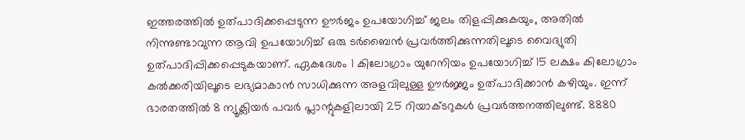ഇത്തരത്തില്‍ ഉത്പാദിക്കപ്പെടുന്ന ഊര്‍ജം ഉപയോഗിച്ച് ജലം തിളപ്പിക്കുകയും, അതില്‍ നിന്നുണ്ടാവുന്ന ആവി ഉപയോഗിച്ച് ഒരു ടര്‍ബൈന്‍ പ്രവര്‍ത്തിക്കുന്നതിലൂടെ വൈദ്യുതി ഉത്പാദിപ്പിക്കപ്പെടുകയാണ്. ഏകദേശം 1 കിലോഗ്രാം യുറേനിയം ഉപയോഗിച്ച് 15 ലക്ഷം കിലോഗ്രാം കല്‍ക്കരിയിലൂടെ ലഭ്യമാകാന്‍ സാധിക്കുന്ന അളവിലുള്ള ഊര്‍ജ്ജം ഉത്പാദിക്കാന്‍ കഴിയും. ഇന്ന് ഭാരതത്തില്‍ 8 ന്യൂക്ലിയര്‍ പവര്‍ പ്ലാന്റുകളിലായി 25 റിയാക്ടറുകള്‍ പ്രവര്‍ത്തനത്തിലുണ്ട്. 8880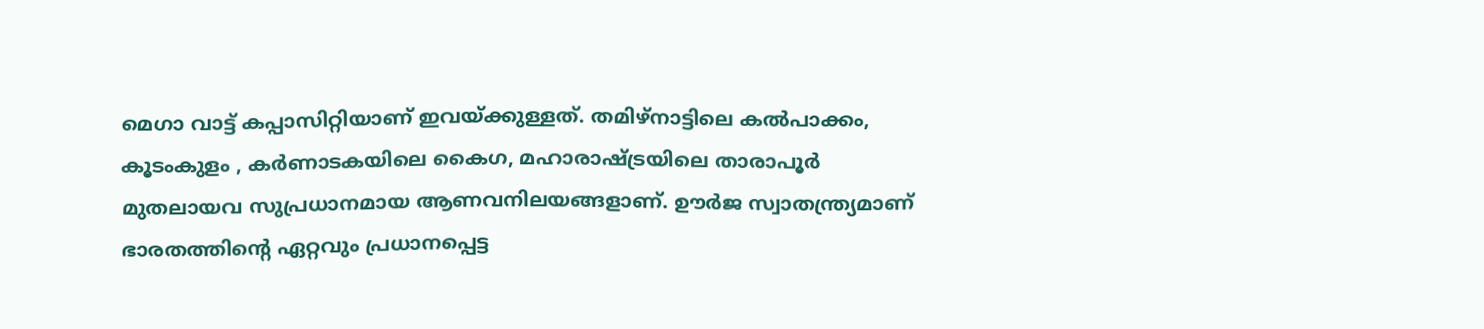മെഗാ വാട്ട് കപ്പാസിറ്റിയാണ് ഇവയ്‌ക്കുള്ളത്. തമിഴ്‌നാട്ടിലെ കല്‍പാക്കം, കൂടംകുളം , കര്‍ണാടകയിലെ കൈഗ, മഹാരാഷ്‌ട്രയിലെ താരാപൂര്‍ മുതലായവ സുപ്രധാനമായ ആണവനിലയങ്ങളാണ്. ഊര്‍ജ സ്വാതന്ത്ര്യമാണ് ഭാരതത്തിന്റെ ഏറ്റവും പ്രധാനപ്പെട്ട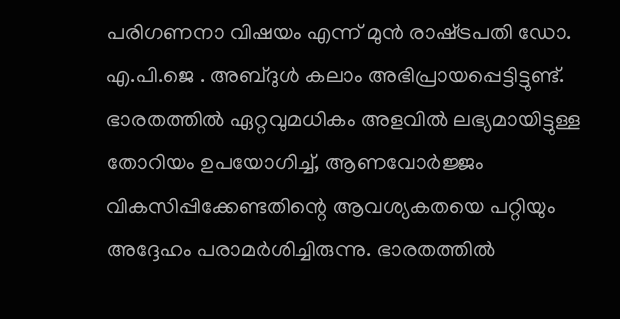പരിഗണനാ വിഷയം എന്ന് മുന്‍ രാഷ്‌ട്രപതി ഡോ. എ.പി.ജെ . അബ്ദുള്‍ കലാം അഭിപ്രായപ്പെട്ടിട്ടുണ്ട്. ഭാരതത്തില്‍ ഏറ്റവുമധികം അളവില്‍ ലഭ്യമായിട്ടുള്ള തോറിയം ഉപയോഗിച്ച്, ആണവോര്‍ജ്ജം വികസിപ്പിക്കേണ്ടതിന്റെ ആവശ്യകതയെ പറ്റിയും അദ്ദേഹം പരാമര്‍ശിച്ചിരുന്നു. ഭാരതത്തില്‍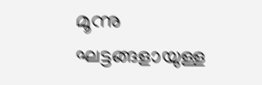മൂന്നു ഘട്ടങ്ങളായുള്ള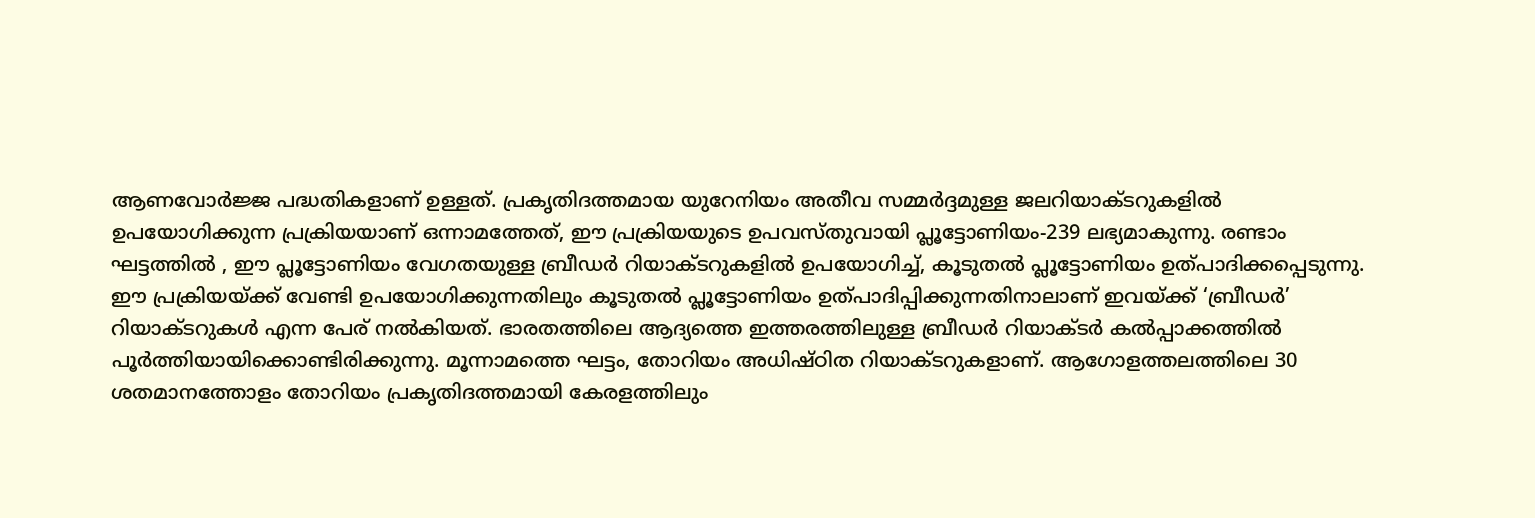ആണവോര്‍ജ്ജ പദ്ധതികളാണ് ഉള്ളത്. പ്രകൃതിദത്തമായ യുറേനിയം അതീവ സമ്മര്‍ദ്ദമുള്ള ജലറിയാക്ടറുകളില്‍ ഉപയോഗിക്കുന്ന പ്രക്രിയയാണ് ഒന്നാമത്തേത്, ഈ പ്രക്രിയയുടെ ഉപവസ്തുവായി പ്ലൂട്ടോണിയം-239 ലഭ്യമാകുന്നു. രണ്ടാം ഘട്ടത്തില്‍ , ഈ പ്ലൂട്ടോണിയം വേഗതയുള്ള ബ്രീഡര്‍ റിയാക്ടറുകളില്‍ ഉപയോഗിച്ച്, കൂടുതല്‍ പ്ലൂട്ടോണിയം ഉത്പാദിക്കപ്പെടുന്നു. ഈ പ്രക്രിയയ്‌ക്ക് വേണ്ടി ഉപയോഗിക്കുന്നതിലും കൂടുതല്‍ പ്ലൂട്ടോണിയം ഉത്പാദിപ്പിക്കുന്നതിനാലാണ് ഇവയ്‌ക്ക് ‘ബ്രീഡര്‍’ റിയാക്ടറുകള്‍ എന്ന പേര് നല്‍കിയത്. ഭാരതത്തിലെ ആദ്യത്തെ ഇത്തരത്തിലുള്ള ബ്രീഡര്‍ റിയാക്ടര്‍ കല്‍പ്പാക്കത്തില്‍ പൂര്‍ത്തിയായിക്കൊണ്ടിരിക്കുന്നു. മൂന്നാമത്തെ ഘട്ടം, തോറിയം അധിഷ്ഠിത റിയാക്ടറുകളാണ്. ആഗോളത്തലത്തിലെ 30 ശതമാനത്തോളം തോറിയം പ്രകൃതിദത്തമായി കേരളത്തിലും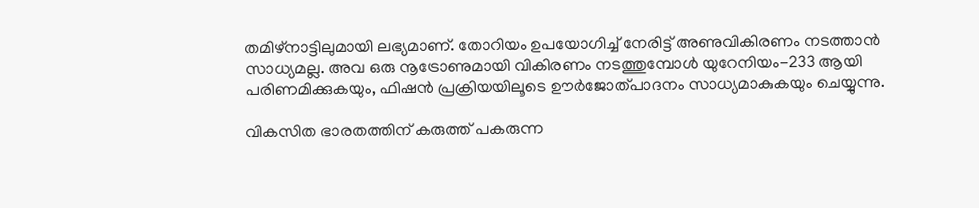തമിഴ്‌നാട്ടിലുമായി ലഭ്യമാണ്. തോറിയം ഉപയോഗിച്ച് നേരിട്ട് അണുവികിരണം നടത്താന്‍ സാധ്യമല്ല. അവ ഒരു നൂട്രോണുമായി വികിരണം നടത്തുമ്പോള്‍ യുറേനിയം-233 ആയി പരിണമിക്കുകയും, ഫിഷന്‍ പ്രക്രിയയിലൂടെ ഊര്‍ജോത്പാദനം സാധ്യമാകുകയും ചെയ്യുന്നു.

വികസിത ഭാരതത്തിന് കരുത്ത് പകരുന്ന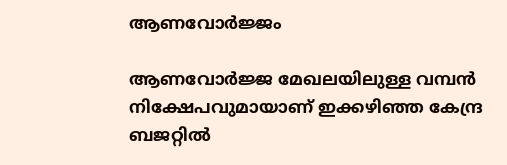ആണവോര്‍ജ്ജം

ആണവോര്‍ജ്ജ മേഖലയിലുള്ള വമ്പന്‍ നിക്ഷേപവുമായാണ് ഇക്കഴിഞ്ഞ കേന്ദ്ര ബജറ്റില്‍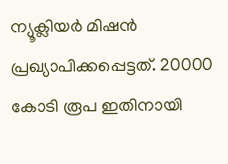ന്യൂക്ലിയര്‍ മിഷന്‍ പ്രഖ്യാപിക്കപ്പെട്ടത്. 20000 കോടി രൂപ ഇതിനായി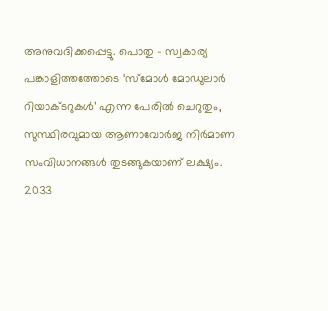അനുവദിക്കപ്പെട്ടു. പൊതു – സ്വകാര്യ പങ്കാളിത്തത്തോടെ ‘സ്‌മോള്‍ മോഡുലാര്‍ റിയാക്ടറുകള്‍’ എന്ന പേരില്‍ ചെറുതും, സുസ്ഥിരവുമായ ആണാവോര്‍ജ നിര്‍മാണ സംവിധാനങ്ങള്‍ തുടങ്ങുകയാണ് ലക്ഷ്യം. 2033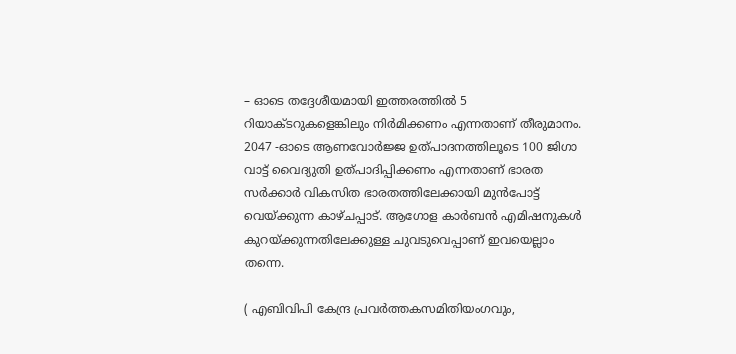– ഓടെ തദ്ദേശീയമായി ഇത്തരത്തില്‍ 5 റിയാക്ടറുകളെങ്കിലും നിര്‍മിക്കണം എന്നതാണ് തീരുമാനം. 2047 -ഓടെ ആണവോര്‍ജ്ജ ഉത്പാദനത്തിലൂടെ 100 ജിഗാ വാട്ട് വൈദ്യുതി ഉത്പാദിപ്പിക്കണം എന്നതാണ് ഭാരത സര്‍ക്കാര്‍ വികസിത ഭാരതത്തിലേക്കായി മുന്‍പോട്ട് വെയ്‌ക്കുന്ന കാഴ്ചപ്പാട്. ആഗോള കാര്‍ബന്‍ എമിഷനുകള്‍ കുറയ്‌ക്കുന്നതിലേക്കുള്ള ചുവടുവെപ്പാണ് ഇവയെല്ലാം തന്നെ.

( എബിവിപി കേന്ദ്ര പ്രവര്‍ത്തകസമിതിയംഗവും,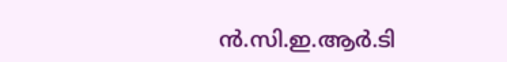ന്‍.സി.ഇ.ആര്‍.ടി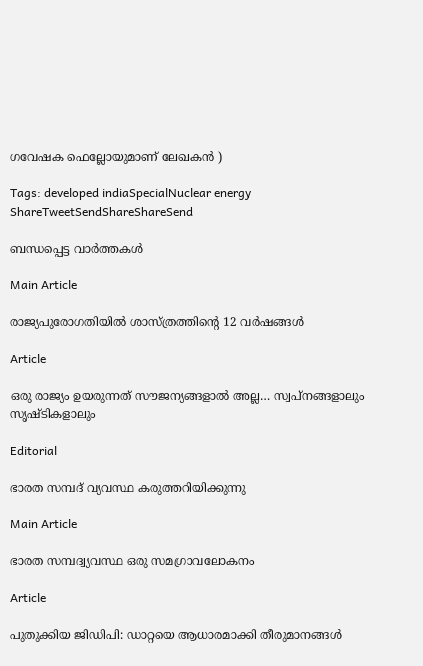ഗവേഷക ഫെല്ലോയുമാണ് ലേഖകന്‍ )

Tags: developed indiaSpecialNuclear energy
ShareTweetSendShareShareSend

ബന്ധപ്പെട്ട വാര്‍ത്തകള്‍

Main Article

രാജ്യപുരോഗതിയില്‍ ശാസ്ത്രത്തിന്റെ 12 വര്‍ഷങ്ങള്‍

Article

ഒരു രാജ്യം ഉയരുന്നത് സൗജന്യങ്ങളാൽ അല്ല… സ്വപ്നങ്ങളാലും സൃഷ്ടികളാലും

Editorial

ഭാരത സമ്പദ് വ്യവസ്ഥ കരുത്തറിയിക്കുന്നു

Main Article

ഭാരത സമ്പദ്വ്യവസ്ഥ ഒരു സമഗ്രാവലോകനം

Article

പുതുക്കിയ ജിഡിപി: ഡാറ്റയെ ആധാരമാക്കി തീരുമാനങ്ങള്‍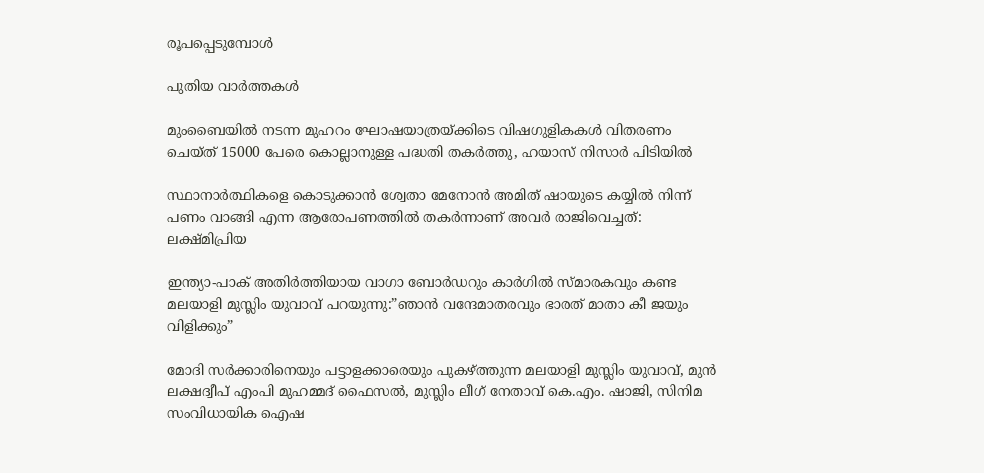രൂപപ്പെടുമ്പോള്‍

പുതിയ വാര്‍ത്തകള്‍

മുംബൈയിൽ നടന്ന മുഹറം ഘോഷയാത്രയ്‌ക്കിടെ വിഷഗുളികകള്‍ വിതരണം ചെയ്ത് 15000 പേരെ കൊല്ലാനുള്ള പദ്ധതി തകര്‍ത്തു, ഹയാസ് നിസാര്‍ പിടിയില്‍

സ്ഥാനാർത്ഥികളെ കൊടുക്കാൻ ശ്വേതാ മേനോൻ അമിത് ഷായുടെ കയ്യിൽ നിന്ന് പണം വാങ്ങി എന്ന ആരോപണത്തില്‍ തകര്‍ന്നാണ് അവര്‍ രാജിവെച്ചത്: ലക്ഷ്മിപ്രിയ

ഇന്ത്യാ-പാക് അതിര്‍ത്തിയായ വാഗാ ബോര്‍ഡറും കാര്‍ഗില്‍ സ്മാരകവും കണ്ട മലയാളി മുസ്ലിം യുവാവ് പറയുന്നു:”ഞാന്‍ വന്ദേമാതരവും ഭാരത് മാതാ കീ ജയും വിളിക്കും”

മോദി സര്‍ക്കാരിനെയും പട്ടാളക്കാരെയും പുകഴ്ത്തുന്ന മലയാളി മുസ്ലിം യുവാവ്, മുന്‍ ലക്ഷദ്വീപ് എംപി മുഹമ്മദ് ഫൈസല്‍, മുസ്ലിം ലീഗ് നേതാവ് കെ.എം. ഷാജി, സിനിമ സംവിധായിക ഐഷ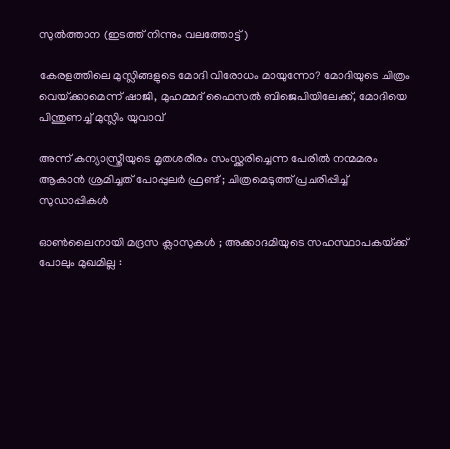സുല്‍ത്താന (ഇടത്ത് നിന്നും വലത്തോട്ട്)

കേരളത്തിലെ മുസ്ലിങ്ങളുടെ മോദി വിരോധം മായുന്നോ? മോദിയുടെ ചിത്രം വെയ്‌ക്കാമെന്ന് ഷാജി, മുഹമ്മദ് ഫൈസല്‍ ബിജെപിയിലേക്ക്, മോദിയെ പിന്തുണച്ച് മുസ്ലിം യുവാവ്

അന്ന് കന്യാസ്ത്രീയുടെ മൃതശരീരം സംസ്ക്കരിച്ചെന്ന പേരിൽ നന്മമരം ആകാൻ ശ്രമിച്ചത് പോപ്പുലർ ഫ്രണ്ട് ; ചിത്രമെടുത്ത് പ്രചരിപ്പിച്ച് സുഡാപ്പികൾ

ഓൺലൈനായി മദ്രസ ക്ലാസുകൾ ; അക്കാദമിയുടെ സഹസ്ഥാപകയ്‌ക്ക് പോലും മുഖമില്ല :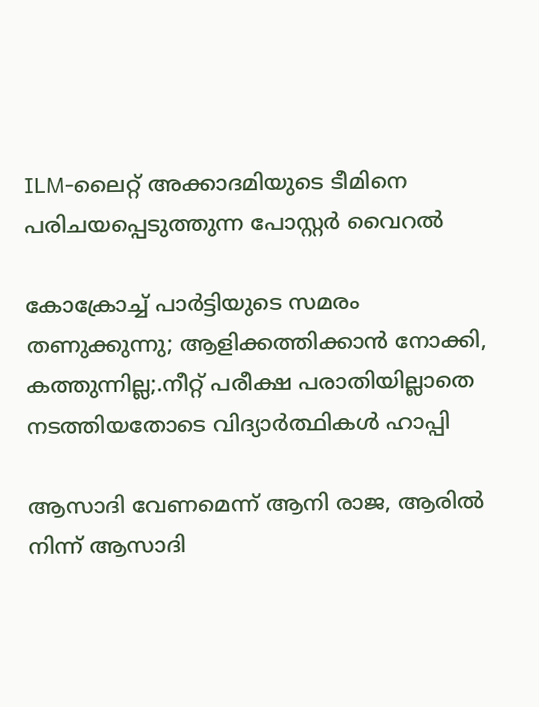ILM-ലൈറ്റ് അക്കാദമിയുടെ ടീമിനെ പരിചയപ്പെടുത്തുന്ന പോസ്റ്റർ വൈറൽ

കോക്രോച്ച് പാര്‍ട്ടിയുടെ സമരം തണുക്കുന്നു; ആളിക്കത്തിക്കാന്‍ നോക്കി, കത്തുന്നില്ല;.നീറ്റ് പരീക്ഷ പരാതിയില്ലാതെ നടത്തിയതോടെ വിദ്യാര്‍ത്ഥികള്‍ ഹാപ്പി

ആസാദി വേണമെന്ന് ആനി രാജ, ആരില്‍ നിന്ന് ആസാദി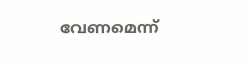വേണമെന്ന്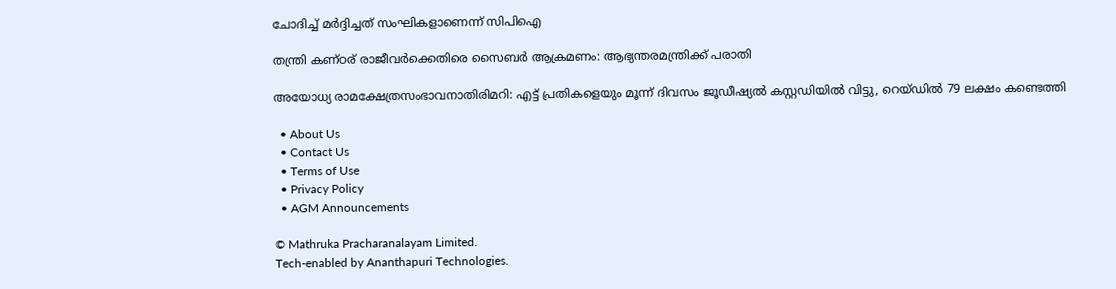ചോദിച്ച് മര്‍ദ്ദിച്ചത് സംഘികളാണെന്ന് സിപിഐ

തന്ത്രി കണ്ഠര് രാജീവര്‍ക്കെതിരെ സൈബര്‍ ആക്രമണം: ആഭ്യന്തരമന്ത്രിക്ക് പരാതി

അയോധ്യ രാമക്ഷേത്രസംഭാവനാതിരിമറി: എട്ട് പ്രതികളെയും മൂന്ന് ദിവസം ജൂഡീഷ്യല്‍ കസ്റ്റഡിയില്‍ വിട്ടു, റെയ്ഡില്‍ 79 ലക്ഷം കണ്ടെത്തി

  • About Us
  • Contact Us
  • Terms of Use
  • Privacy Policy
  • AGM Announcements

© Mathruka Pracharanalayam Limited.
Tech-enabled by Ananthapuri Technologies.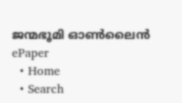ജന്മഭൂമി ഓണ്‍ലൈന്‍
ePaper
  • Home
  • Search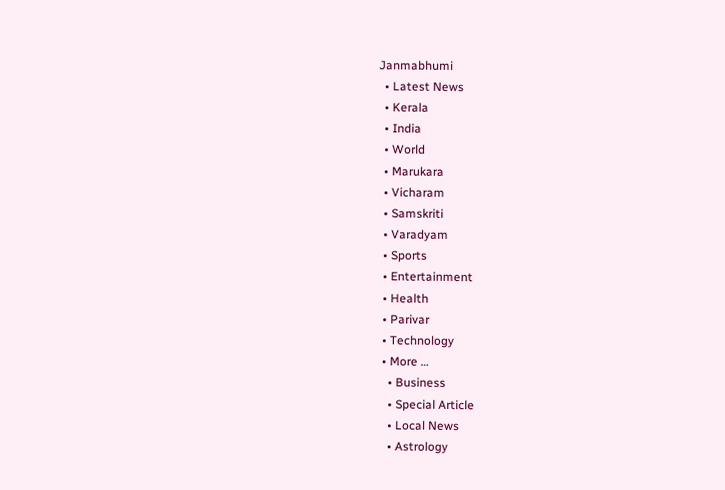Janmabhumi
  • Latest News
  • Kerala
  • India
  • World
  • Marukara
  • Vicharam
  • Samskriti
  • Varadyam
  • Sports
  • Entertainment
  • Health
  • Parivar
  • Technology
  • More …
    • Business
    • Special Article
    • Local News
    • Astrology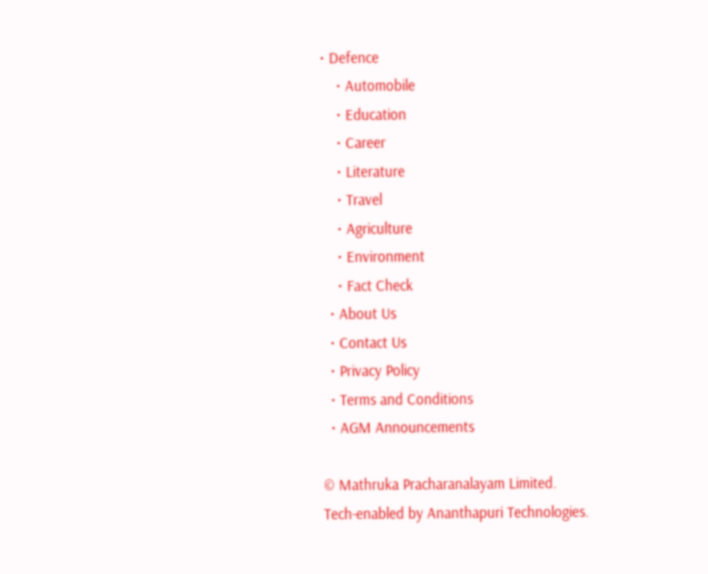• Defence
    • Automobile
    • Education
    • Career
    • Literature
    • Travel
    • Agriculture
    • Environment
    • Fact Check
  • About Us
  • Contact Us
  • Privacy Policy
  • Terms and Conditions
  • AGM Announcements

© Mathruka Pracharanalayam Limited.
Tech-enabled by Ananthapuri Technologies.